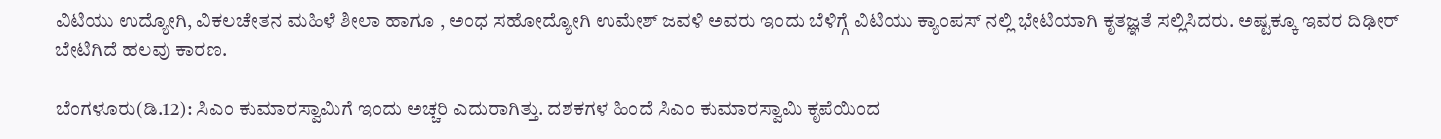ವಿಟಿಯು ಉದ್ಯೋಗಿ, ವಿಕಲಚೇತನ ಮಹಿಳೆ ಶೀಲಾ ಹಾಗೂ , ಅಂಧ ಸಹೋದ್ಯೋಗಿ ಉಮೇಶ್ ಜವಳಿ ಅವರು ಇಂದು ಬೆಳಿಗ್ಗೆ ವಿಟಿಯು ಕ್ಯಾಂಪಸ್ ನಲ್ಲಿ ಭೇಟಿಯಾಗಿ ಕೃತಜ್ಞತೆ ಸಲ್ಲಿಸಿದರು. ಅಷ್ಟಕ್ಕೂ ಇವರ ದಿಢೀರ್ ಬೇಟಿಗಿದೆ ಹಲವು ಕಾರಣ.

ಬೆಂಗಳೂರು(ಡಿ.12): ಸಿಎಂ ಕುಮಾರಸ್ವಾಮಿಗೆ ಇಂದು ಅಚ್ಚರಿ ಎದುರಾಗಿತ್ತು. ದಶಕಗಳ ಹಿಂದೆ ಸಿಎಂ ಕುಮಾರಸ್ವಾಮಿ ಕೃಪೆಯಿಂದ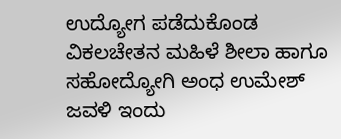ಉದ್ಯೋಗ ಪಡೆದುಕೊಂಡ ವಿಕಲಚೇತನ ಮಹಿಳೆ ಶೀಲಾ ಹಾಗೂ ಸಹೋದ್ಯೋಗಿ ಅಂಧ ಉಮೇಶ್ ಜವಳಿ ಇಂದು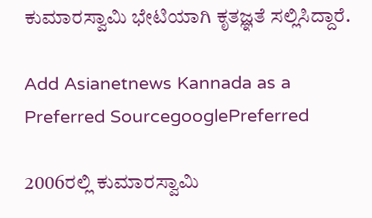ಕುಮಾರಸ್ವಾಮಿ ಭೇಟಿಯಾಗಿ ಕೃತಜ್ಞತೆ ಸಲ್ಲಿಸಿದ್ದಾರೆ.

Add Asianetnews Kannada as a Preferred SourcegooglePreferred

2006ರಲ್ಲಿ ಕುಮಾರಸ್ವಾಮಿ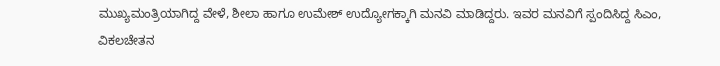ಮುಖ್ಯಮಂತ್ರಿಯಾಗಿದ್ದ ವೇಳೆ, ಶೀಲಾ ಹಾಗೂ ಉಮೇಶ್ ಉದ್ಯೋಗಕ್ಕಾಗಿ ಮನವಿ ಮಾಡಿದ್ದರು. ಇವರ ಮನವಿಗೆ ಸ್ಪಂದಿಸಿದ್ದ ಸಿಎಂ, ವಿಕಲಚೇತನ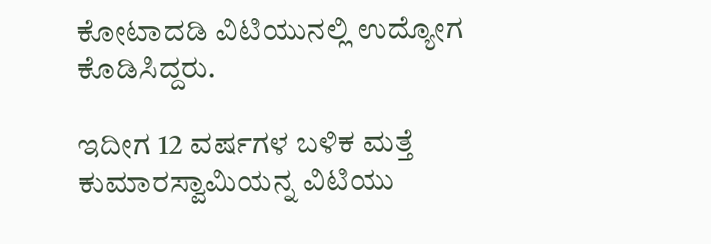ಕೋಟಾದಡಿ ವಿಟಿಯುನಲ್ಲಿ ಉದ್ಯೋಗ ಕೊಡಿಸಿದ್ದರು.

ಇದೀಗ 12 ವರ್ಷಗಳ ಬಳಿಕ ಮತ್ತೆ ಕುಮಾರಸ್ವಾಮಿಯನ್ನ ವಿಟಿಯು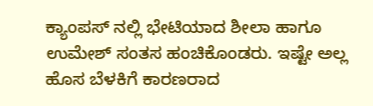ಕ್ಯಾಂಪಸ್ ನಲ್ಲಿ ಭೇಟಿಯಾದ ಶೀಲಾ ಹಾಗೂ ಉಮೇಶ್ ಸಂತಸ ಹಂಚಿಕೊಂಡರು. ಇಷ್ಟೇ ಅಲ್ಲ ಹೊಸ ಬೆಳಕಿಗೆ ಕಾರಣರಾದ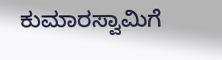ಕುಮಾರಸ್ವಾಮಿಗೆ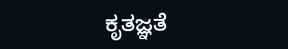ಕೃತಜ್ಞತೆ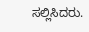ಸಲ್ಲಿಸಿದರು.